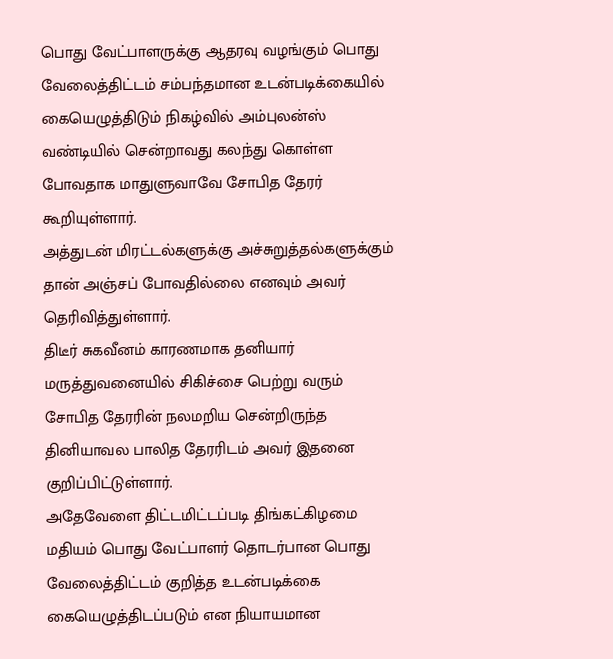பொது வேட்பாளருக்கு ஆதரவு வழங்கும் பொது வேலைத்திட்டம் சம்பந்தமான உடன்படிக்கையில் கையெழுத்திடும் நிகழ்வில் அம்புலன்ஸ் வண்டியில் சென்றாவது கலந்து கொள்ள போவதாக மாதுளுவாவே சோபித தேரர் கூறியுள்ளார்.
அத்துடன் மிரட்டல்களுக்கு அச்சுறுத்தல்களுக்கும் தான் அஞ்சப் போவதில்லை எனவும் அவர் தெரிவித்துள்ளார்.
திடீர் சுகவீனம் காரணமாக தனியார் மருத்துவனையில் சிகிச்சை பெற்று வரும் சோபித தேரரின் நலமறிய சென்றிருந்த தினியாவல பாலித தேரரிடம் அவர் இதனை குறிப்பிட்டுள்ளார்.
அதேவேளை திட்டமிட்டப்படி திங்கட்கிழமை மதியம் பொது வேட்பாளர் தொடர்பான பொது வேலைத்திட்டம் குறித்த உடன்படிக்கை கையெழுத்திடப்படும் என நியாயமான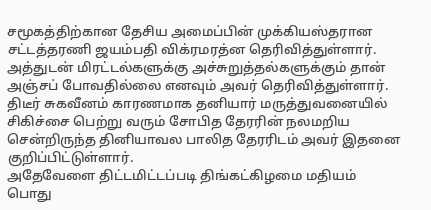சமூகத்திற்கான தேசிய அமைப்பின் முக்கியஸ்தரான சட்டத்தரணி ஜயம்பதி விக்ரமரத்ன தெரிவித்துள்ளார்.
அத்துடன் மிரட்டல்களுக்கு அச்சுறுத்தல்களுக்கும் தான் அஞ்சப் போவதில்லை எனவும் அவர் தெரிவித்துள்ளார்.
திடீர் சுகவீனம் காரணமாக தனியார் மருத்துவனையில் சிகிச்சை பெற்று வரும் சோபித தேரரின் நலமறிய சென்றிருந்த தினியாவல பாலித தேரரிடம் அவர் இதனை குறிப்பிட்டுள்ளார்.
அதேவேளை திட்டமிட்டப்படி திங்கட்கிழமை மதியம் பொது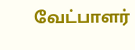வேட்பாளர்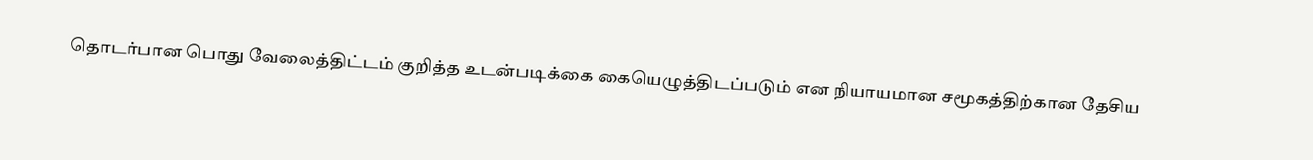தொடர்பான பொது வேலைத்திட்டம் குறித்த உடன்படிக்கை கையெழுத்திடப்படும் என நியாயமான சமூகத்திற்கான தேசிய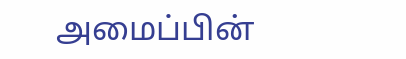அமைப்பின்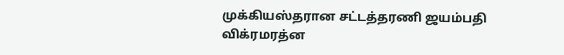முக்கியஸ்தரான சட்டத்தரணி ஜயம்பதி விக்ரமரத்ன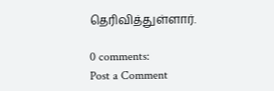தெரிவித்துள்ளார்.

0 comments:
Post a Comment